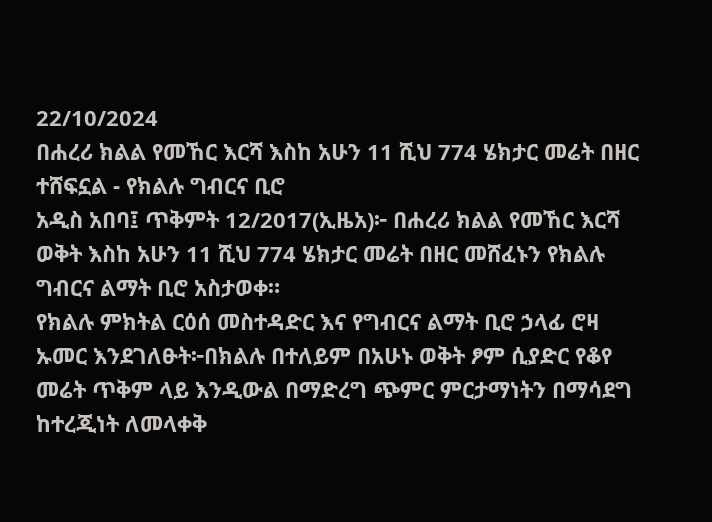22/10/2024
በሐረሪ ክልል የመኸር እርሻ እስከ አሁን 11 ሺህ 774 ሄክታር መሬት በዘር ተሸፍኗል - የክልሉ ግብርና ቢሮ
አዲስ አበባ፤ ጥቅምት 12/2017(ኢዜአ)፦ በሐረሪ ክልል የመኸር እርሻ ወቅት እስከ አሁን 11 ሺህ 774 ሄክታር መሬት በዘር መሸፈኑን የክልሉ ግብርና ልማት ቢሮ አስታወቀ።
የክልሉ ምክትል ርዕሰ መስተዳድር እና የግብርና ልማት ቢሮ ኃላፊ ሮዛ ኡመር እንደገለፁት፦በክልሉ በተለይም በአሁኑ ወቅት ፆም ሲያድር የቆየ መሬት ጥቅም ላይ እንዲውል በማድረግ ጭምር ምርታማነትን በማሳደግ ከተረጂነት ለመላቀቅ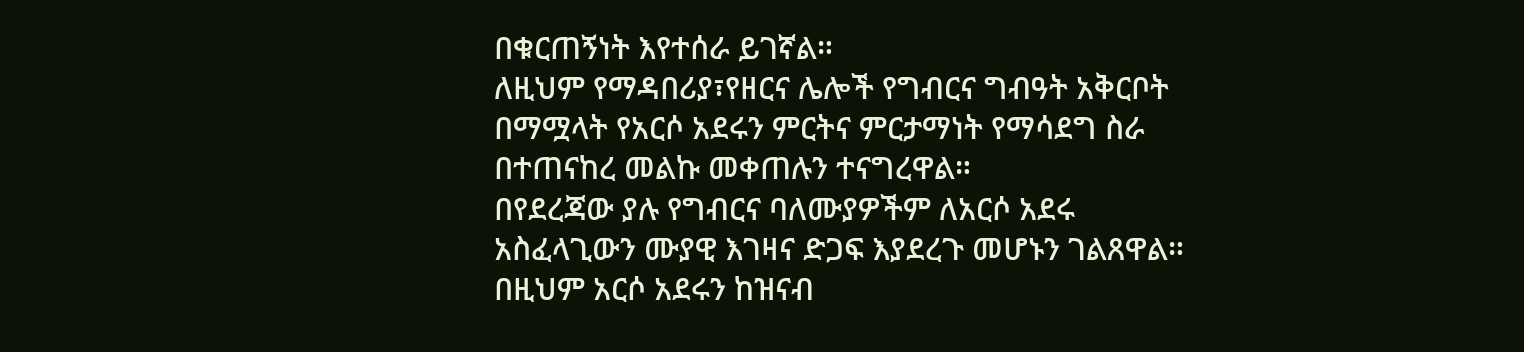በቁርጠኝነት እየተሰራ ይገኛል።
ለዚህም የማዳበሪያ፣የዘርና ሌሎች የግብርና ግብዓት አቅርቦት በማሟላት የአርሶ አደሩን ምርትና ምርታማነት የማሳደግ ስራ በተጠናከረ መልኩ መቀጠሉን ተናግረዋል።
በየደረጃው ያሉ የግብርና ባለሙያዎችም ለአርሶ አደሩ አስፈላጊውን ሙያዊ እገዛና ድጋፍ እያደረጉ መሆኑን ገልጸዋል።
በዚህም አርሶ አደሩን ከዝናብ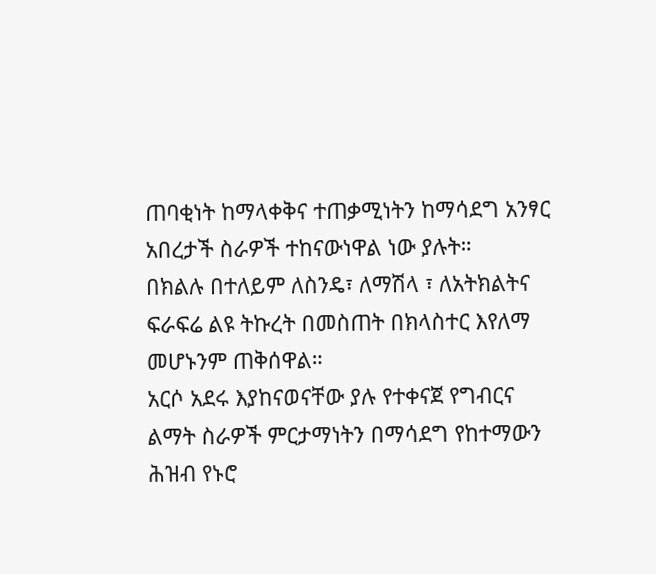ጠባቂነት ከማላቀቅና ተጠቃሚነትን ከማሳደግ አንፃር አበረታች ስራዎች ተከናውነዋል ነው ያሉት።
በክልሉ በተለይም ለስንዴ፣ ለማሽላ ፣ ለአትክልትና ፍራፍሬ ልዩ ትኩረት በመስጠት በክላስተር እየለማ መሆኑንም ጠቅሰዋል።
አርሶ አደሩ እያከናወናቸው ያሉ የተቀናጀ የግብርና ልማት ስራዎች ምርታማነትን በማሳደግ የከተማውን ሕዝብ የኑሮ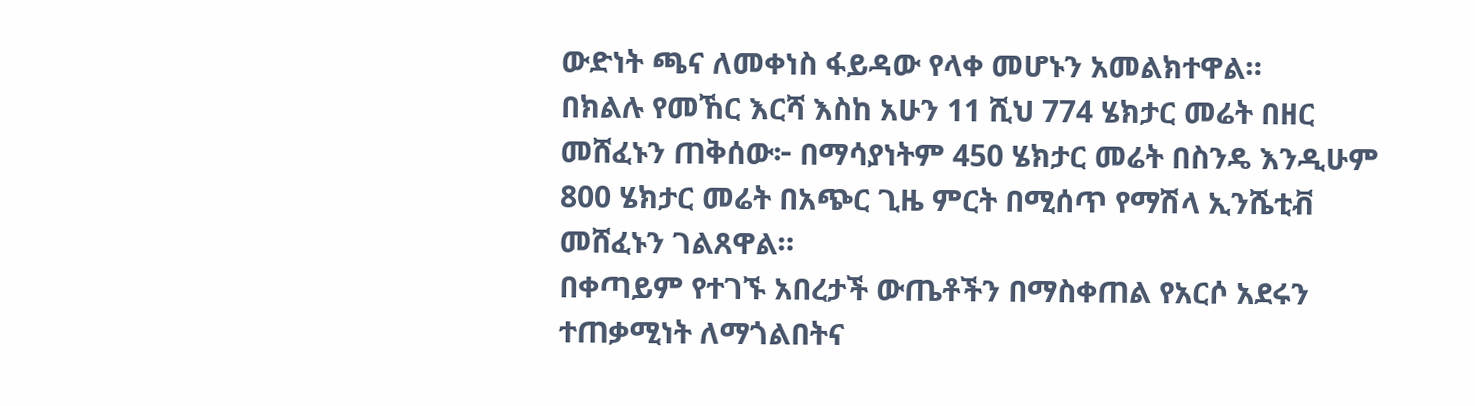ውድነት ጫና ለመቀነስ ፋይዳው የላቀ መሆኑን አመልክተዋል።
በክልሉ የመኸር እርሻ እስከ አሁን 11 ሺህ 774 ሄክታር መሬት በዘር መሸፈኑን ጠቅሰው፦ በማሳያነትም 450 ሄክታር መሬት በስንዴ እንዲሁም 800 ሄክታር መሬት በአጭር ጊዜ ምርት በሚሰጥ የማሽላ ኢንሼቲቭ መሸፈኑን ገልጸዋል።
በቀጣይም የተገኙ አበረታች ውጤቶችን በማስቀጠል የአርሶ አደሩን ተጠቃሚነት ለማጎልበትና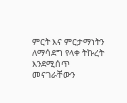ምርት እና ምርታማነትን ለማሳደግ የላቀ ትኩረት እንደሚሰጥ መናገራቸውን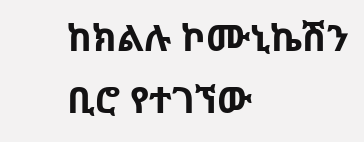ከክልሉ ኮሙኒኬሽን ቢሮ የተገኘው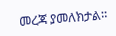መረጃ ያመለክታል።